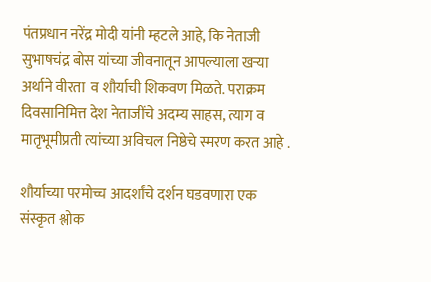पंतप्रधान नरेंद्र मोदी यांनी म्हटले आहे, कि नेताजी सुभाषचंद्र बोस यांच्या जीवनातून आपल्याला खऱ्या अर्थाने वीरता  व शौर्याची शिकवण मिळते. पराक्रम दिवसानिमित्त देश नेताजींचे अदम्य साहस, त्याग व मातृभूमीप्रती त्यांच्या अविचल निष्ठेचे स्मरण करत आहे .

शौर्याच्या परमोच्च आदर्शांचे दर्शन घडवणारा एक संस्कृत श्लोक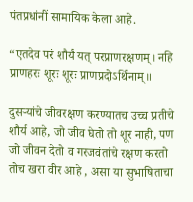पंतप्रधांनीं सामायिक केला आहे.

“एतदेव परं शौर्यं यत् परप्राणरक्षणम्। नहि प्राणहरः शूरः शूरः प्राणप्रदोऽर्थिनाम्॥

दुसऱ्यांचे जीवरक्षण करण्यातच उच्च प्रतीचे शौर्य आहे, जो जीव घेतो तो शूर नाही, पण जो जीवन देतो व गरजवंतांचे रक्षण करतो तोच खरा वीर आहे , असा या सुभाषिताचा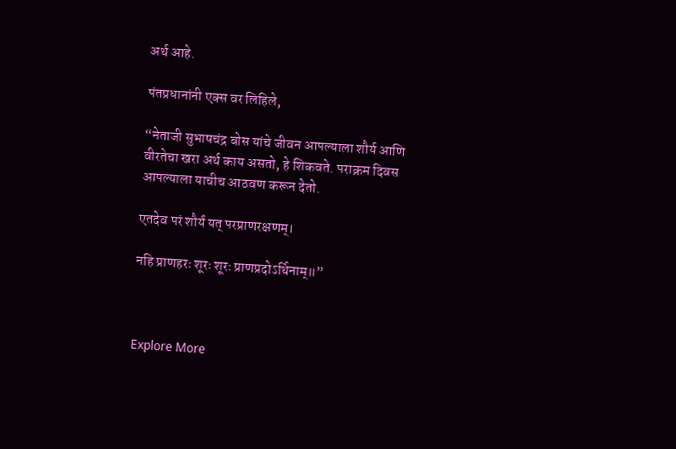अर्थ आहे.

पंतप्रधानांनी एक्स वर लिहिले,

“नेताजी सुभाषचंद्र बोस यांचे जीवन आपल्याला शौर्य आणि वीरतेचा खरा अर्थ काय असतो, हे शिकवते. पराक्रम दिवस आपल्याला याचीच आठवण करून देतो.

एतदेव परं शौर्यं यत् परप्राणरक्षणम्।

नहि प्राणहरः शूरः शूरः प्राणप्रदोऽर्थिनाम्॥”



Explore More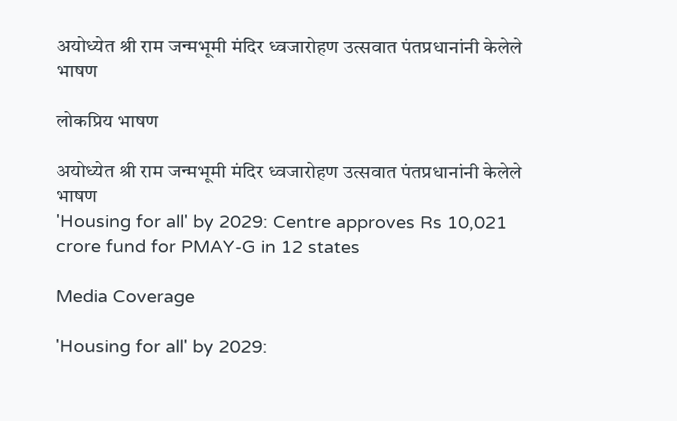अयोध्येत श्री राम जन्मभूमी मंदिर ध्वजारोहण उत्सवात पंतप्रधानांनी केलेले भाषण

लोकप्रिय भाषण

अयोध्येत श्री राम जन्मभूमी मंदिर ध्वजारोहण उत्सवात पंतप्रधानांनी केलेले भाषण
'Housing for all' by 2029: Centre approves Rs 10,021 crore fund for PMAY-G in 12 states

Media Coverage

'Housing for all' by 2029: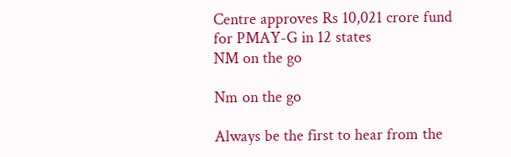Centre approves Rs 10,021 crore fund for PMAY-G in 12 states
NM on the go

Nm on the go

Always be the first to hear from the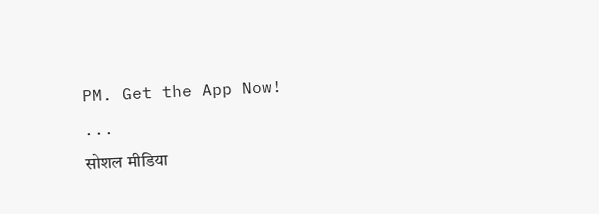PM. Get the App Now!
...
सोशल मीडिया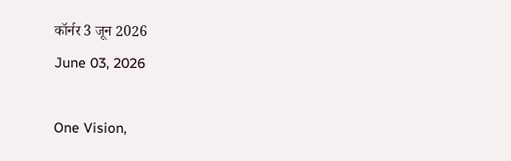कॉर्नर 3 जून 2026
June 03, 2026

One Vision,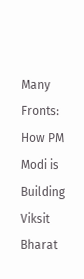Many Fronts: How PM Modi is Building Viksit Bharat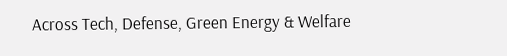Across Tech, Defense, Green Energy & Welfare